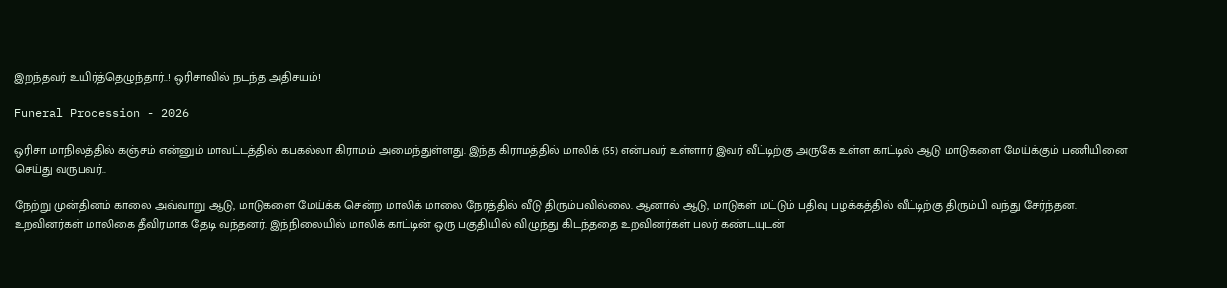இறந்தவர் உயிர்த்தெழுந்தார்..! ஒரிசாவில் நடந்த அதிசயம்!

Funeral Procession - 2026

ஒரிசா மாநிலத்தில் கஞ்சம் என்னும் மாவட்டத்தில் கபகல்லா கிராமம் அமைந்துள்ளது. இந்த கிராமத்தில் மாலிக் (55) என்பவர் உள்ளார் இவர் வீட்டிற்கு அருகே உள்ள காட்டில் ஆடு மாடுகளை மேய்க்கும் பணியினை செய்து வருபவர்..

நேற்று முன்தினம் காலை அவ்வாறு ஆடு, மாடுகளை மேய்க்க சென்ற மாலிக் மாலை நேரத்தில் வீடு திரும்பவில்லை. ஆனால் ஆடு, மாடுகள் மட்டும் பதிவு பழக்கத்தில் வீட்டிற்கு திரும்பி வந்து சேர்ந்தன.
உறவினர்கள் மாலிகை தீவிரமாக தேடி வந்தனர். இந்நிலையில் மாலிக் காட்டின் ஒரு பகுதியில் விழுந்து கிடந்ததை உறவினர்கள் பலர் கண்டயுடன்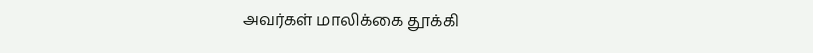அவர்கள் மாலிக்கை தூக்கி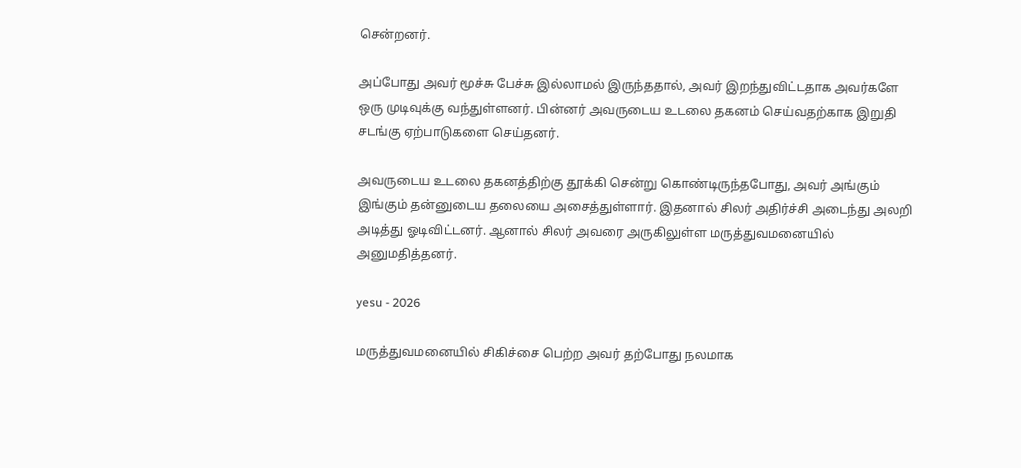சென்றனர்.

அப்போது அவர் மூச்சு பேச்சு இல்லாமல் இருந்ததால், அவர் இறந்துவிட்டதாக அவர்களே ஒரு முடிவுக்கு வந்துள்ளனர். பின்னர் அவருடைய உடலை தகனம் செய்வதற்காக இறுதி சடங்கு ஏற்பாடுகளை செய்தனர்.

அவருடைய உடலை தகனத்திற்கு தூக்கி சென்று கொண்டிருந்தபோது, அவர் அங்கும் இங்கும் தன்னுடைய தலையை அசைத்துள்ளார். இதனால் சிலர் அதிர்ச்சி அடைந்து அலறி அடித்து ஓடிவிட்டனர். ஆனால் சிலர் அவரை அருகிலுள்ள மருத்துவமனையில் அனுமதித்தனர்.

yesu - 2026

மருத்துவமனையில் சிகிச்சை பெற்ற அவர் தற்போது நலமாக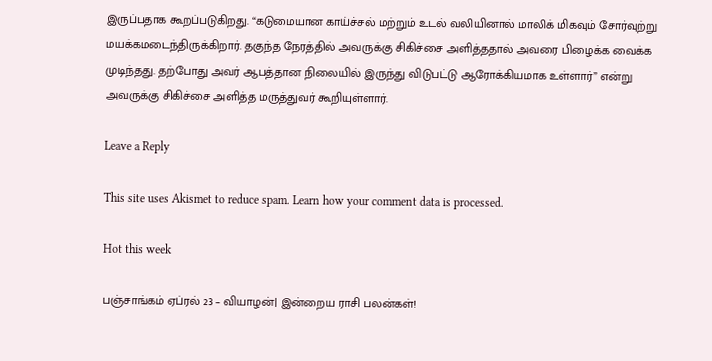இருப்பதாக கூறப்படுகிறது. “கடுமையான காய்ச்சல் மற்றும் உடல் வலியினால் மாலிக் மிகவும் சோர்வுற்று மயக்கமடைந்திருக்கிறார். தகுந்த நேரத்தில் அவருக்கு சிகிச்சை அளித்ததால் அவரை பிழைக்க வைக்க முடிந்தது. தற்போது அவர் ஆபத்தான நிலையில் இருந்து விடுபட்டு ஆரோக்கியமாக உள்ளார்” என்று அவருக்கு சிகிச்சை அளித்த மருத்துவர் கூறியுள்ளார்.

Leave a Reply

This site uses Akismet to reduce spam. Learn how your comment data is processed.

Hot this week

பஞ்சாங்கம் ஏப்ரல் 23 – வியாழன்| இன்றைய ராசி பலன்கள்!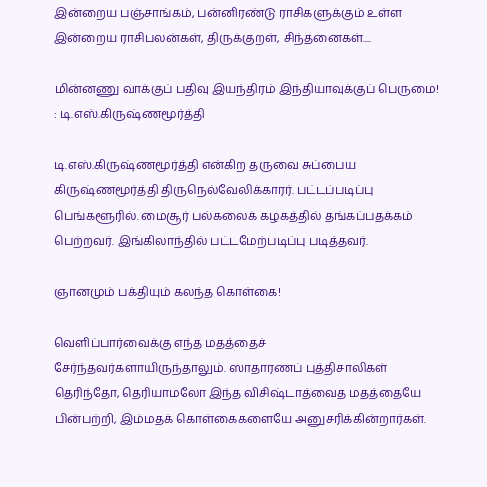இன்றைய பஞ்சாங்கம், பன்னிரண்டு ராசிகளுக்கும் உள்ள இன்றைய ராசிபலன்கள், திருக்குறள், சிந்தனைகள்....

மின்னணு வாக்குப் பதிவு இயந்திரம் இந்தியாவுக்குப் பெருமை! : டி.எஸ்.கிருஷ்ணமூர்த்தி

டி.எஸ்.கிருஷ்ணமூர்த்தி என்கிற தருவை சுப்பைய கிருஷ்ணமூர்த்தி திருநெல்வேலிக்காரர். பட்டப்படிப்பு பெங்களூரில். மைசூர் பல்கலைக் கழகத்தில் தங்கப்பதக்கம் பெற்றவர். இங்கிலாந்தில் பட்டமேற்படிப்பு படித்தவர்.

ஞானமும் பக்தியும் கலந்த கொள்கை!

வெளிப்பார்வைக்கு எந்த மதத்தைச் சேர்ந்தவர்களாயிருந்தாலும். ஸாதாரணப் புத்திசாலிகள் தெரிந்தோ, தெரியாமலோ இந்த விசிஷ்டாத்வைத மதத்தையே பின்பற்றி, இம்மதக் கொள்கைகளையே அனுசரிக்கின்றார்கள்.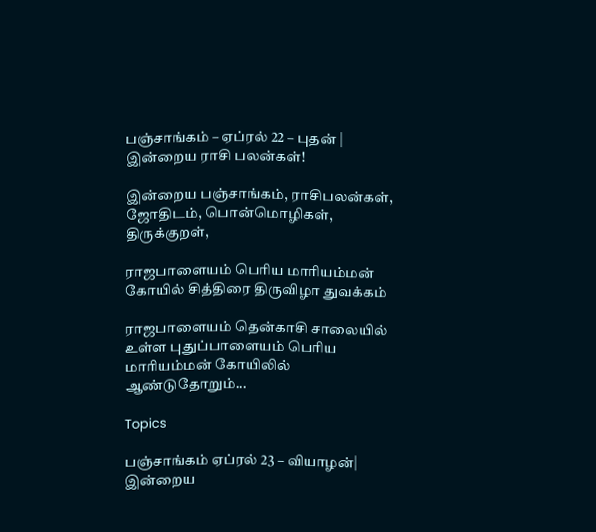பஞ்சாங்கம் – ஏப்ரல் 22 – புதன் | இன்றைய ராசி பலன்கள்!

இன்றைய பஞ்சாங்கம், ராசிபலன்கள், ஜோதிடம், பொன்மொழிகள், திருக்குறள்,

ராஜபாளையம் பெரிய மாரியம்மன் கோயில் சித்திரை திருவிழா துவக்கம்

ராஜபாளையம் தென்காசி சாலையில் உள்ள புதுப்பாளையம் பெரிய மாரியம்மன் கோயிலில் ஆண்டுதோறும்...

Topics

பஞ்சாங்கம் ஏப்ரல் 23 – வியாழன்| இன்றைய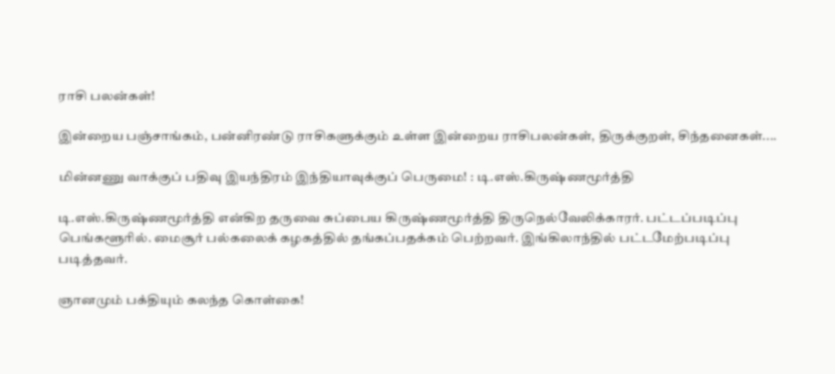ராசி பலன்கள்!

இன்றைய பஞ்சாங்கம், பன்னிரண்டு ராசிகளுக்கும் உள்ள இன்றைய ராசிபலன்கள், திருக்குறள், சிந்தனைகள்....

மின்னணு வாக்குப் பதிவு இயந்திரம் இந்தியாவுக்குப் பெருமை! : டி.எஸ்.கிருஷ்ணமூர்த்தி

டி.எஸ்.கிருஷ்ணமூர்த்தி என்கிற தருவை சுப்பைய கிருஷ்ணமூர்த்தி திருநெல்வேலிக்காரர். பட்டப்படிப்பு பெங்களூரில். மைசூர் பல்கலைக் கழகத்தில் தங்கப்பதக்கம் பெற்றவர். இங்கிலாந்தில் பட்டமேற்படிப்பு படித்தவர்.

ஞானமும் பக்தியும் கலந்த கொள்கை!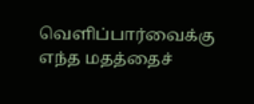வெளிப்பார்வைக்கு எந்த மதத்தைச்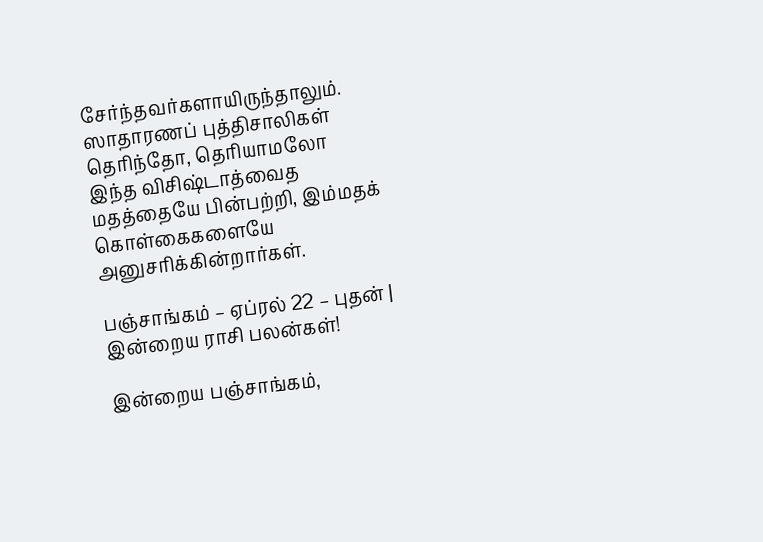சேர்ந்தவர்களாயிருந்தாலும். ஸாதாரணப் புத்திசாலிகள் தெரிந்தோ, தெரியாமலோ இந்த விசிஷ்டாத்வைத மதத்தையே பின்பற்றி, இம்மதக் கொள்கைகளையே அனுசரிக்கின்றார்கள்.

பஞ்சாங்கம் – ஏப்ரல் 22 – புதன் | இன்றைய ராசி பலன்கள்!

இன்றைய பஞ்சாங்கம்,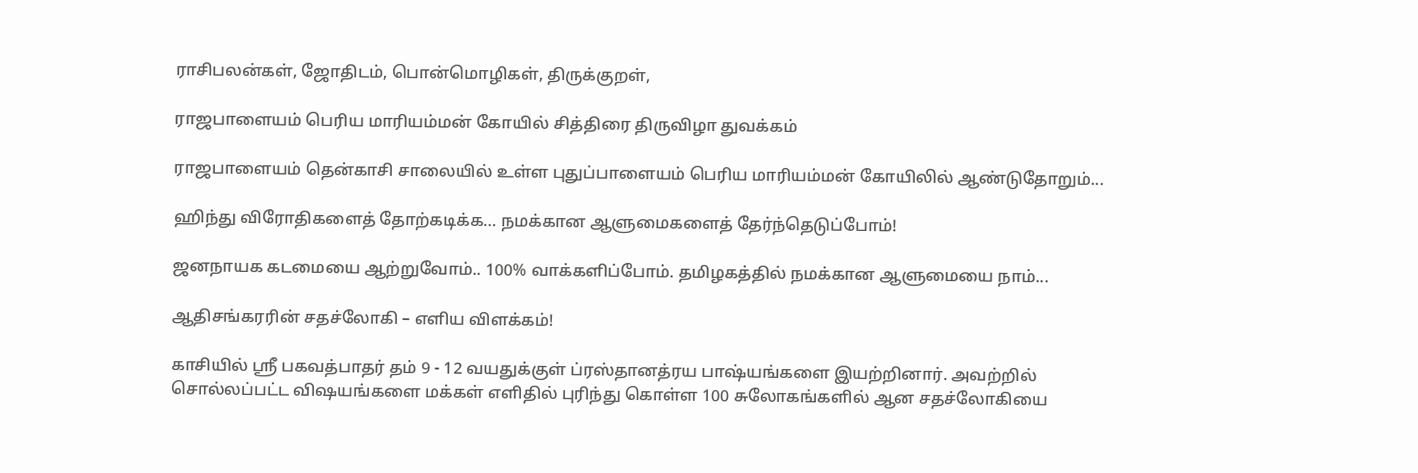ராசிபலன்கள், ஜோதிடம், பொன்மொழிகள், திருக்குறள்,

ராஜபாளையம் பெரிய மாரியம்மன் கோயில் சித்திரை திருவிழா துவக்கம்

ராஜபாளையம் தென்காசி சாலையில் உள்ள புதுப்பாளையம் பெரிய மாரியம்மன் கோயிலில் ஆண்டுதோறும்...

ஹிந்து விரோதிகளைத் தோற்கடிக்க… நமக்கான ஆளுமைகளைத் தேர்ந்தெடுப்போம்!

ஜனநாயக கடமையை ஆற்றுவோம்.. 100% வாக்களிப்போம். தமிழகத்தில் நமக்கான ஆளுமையை நாம்...

ஆதிசங்கரரின் சதச்லோகி – எளிய விளக்கம்!

காசியில் ஸ்ரீ பகவத்பாதர் தம் 9 - 12 வயதுக்குள் ப்ரஸ்தானத்ரய பாஷ்யங்களை இயற்றினார். அவற்றில் சொல்லப்பட்ட விஷயங்களை மக்கள் எளிதில் புரிந்து கொள்ள 100 சுலோகங்களில் ஆன சதச்லோகியை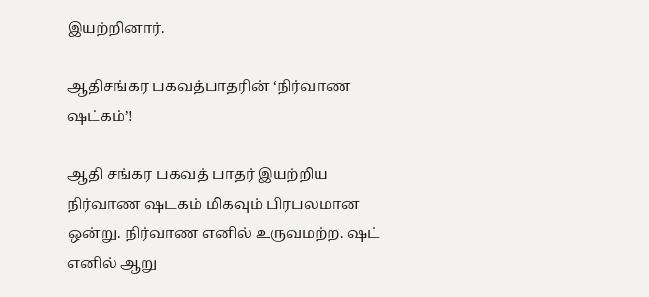இயற்றினார்.

ஆதிசங்கர பகவத்பாதரின் ‘நிர்வாண ஷட்கம்’!

ஆதி சங்கர பகவத் பாதர் இயற்றிய நிர்வாண ஷடகம் மிகவும் பிரபலமான ஒன்று. நிர்வாண எனில் உருவமற்ற. ஷட் எனில் ஆறு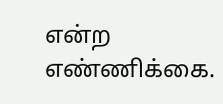என்ற எண்ணிக்கை.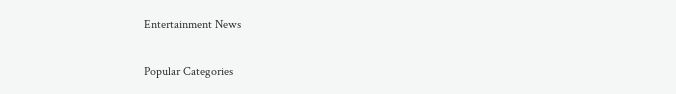Entertainment News

Popular Categories